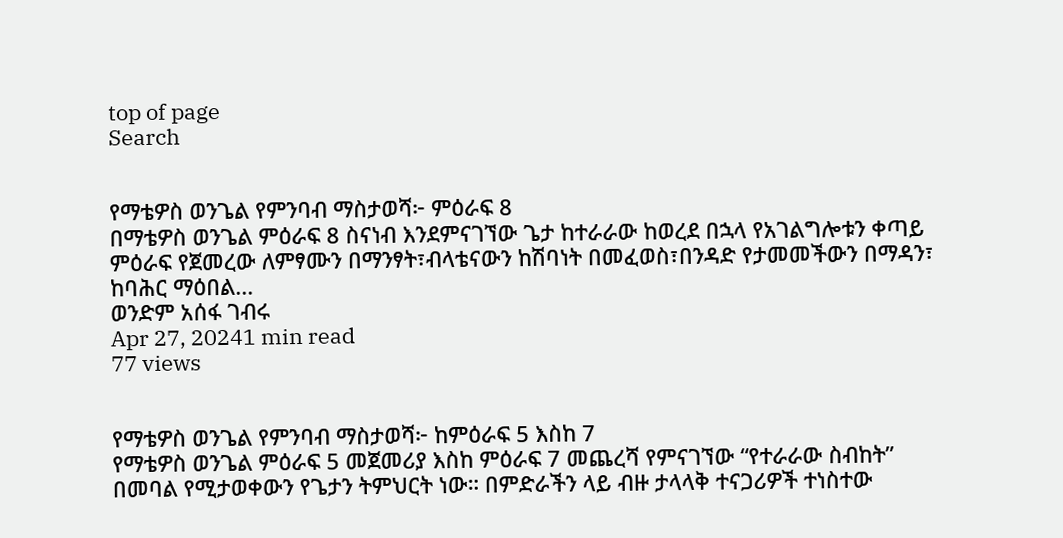top of page
Search


የማቴዎስ ወንጌል የምንባብ ማስታወሻ፦ ምዕራፍ 8
በማቴዎስ ወንጌል ምዕራፍ 8 ስናነብ እንደምናገኘው ጌታ ከተራራው ከወረደ በኋላ የአገልግሎቱን ቀጣይ ምዕራፍ የጀመረው ለምፃሙን በማንፃት፣ብላቴናውን ከሽባነት በመፈወስ፣በንዳድ የታመመችውን በማዳን፣ ከባሕር ማዕበል...
ወንድም አሰፋ ገብሩ
Apr 27, 20241 min read
77 views


የማቴዎስ ወንጌል የምንባብ ማስታወሻ፦ ከምዕራፍ 5 እስከ 7
የማቴዎስ ወንጌል ምዕራፍ 5 መጀመሪያ እስከ ምዕራፍ 7 መጨረሻ የምናገኘው “የተራራው ስብከት” በመባል የሚታወቀውን የጌታን ትምህርት ነው። በምድራችን ላይ ብዙ ታላላቅ ተናጋሪዎች ተነስተው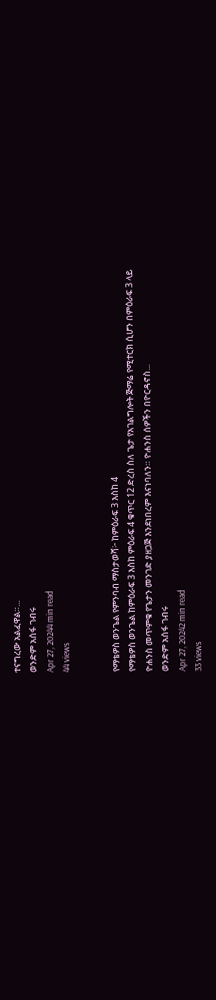ተናግረው አልፈዋል።...
ወንድም አሰፋ ገብሩ
Apr 27, 20244 min read
44 views


የማቴዎስ ወንጌል የምንባብ ማስታወሻ፦ ከምዕራፍ 3 እስከ 4
የማቴዎስ ወንጌል ከምዕራፍ 3 እስከ ምዕራፍ 4 ቁጥር 12 ድረስ ስለ ጌታ የአገልግሎት ጅማሬ የሚተርክ ሲሆን በምዕራፍ 3 ላይ ዮሐንስ መጥምቁ የጌታን መንገድ ያዘጋጅ እንደነበረም እናነባለን። ዮሐንስ ሰዎችን በዮርዳኖስ...
ወንድም አሰፋ ገብሩ
Apr 27, 20242 min read
33 views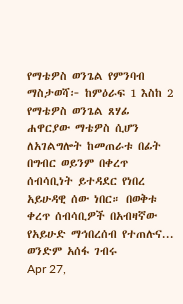የማቴዎስ ወንጌል የምንባብ ማስታወሻ፦ ከምዕራፍ 1 እስከ 2
የማቴዎስ ወንጌል ጸሃፊ ሐዋርያው ማቴዎስ ሲሆን ለአገልግሎት ከመጠራቱ በፊት በግብር ወይንም በቀረጥ ሰብሳቢነት ይተዳደር የነበረ አይሁዳዊ ሰው ነበር። በወቅቱ ቀረጥ ሰብሳቢዎች በአብዛኛው የአይሁድ ማኅበረሰብ የተጠሉና...
ወንድም አሰፋ ገብሩ
Apr 27,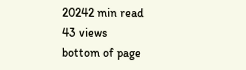20242 min read
43 views
bottom of page